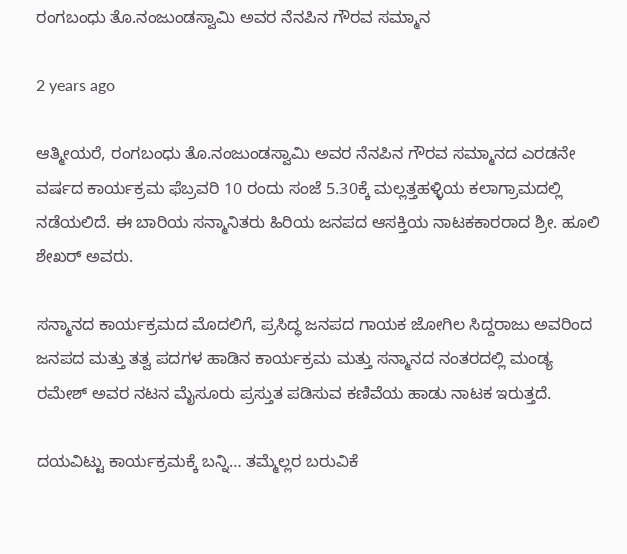ರಂಗಬಂಧು ತೊ.ನಂಜುಂಡಸ್ವಾಮಿ ಅವರ ನೆನಪಿನ ಗೌರವ ಸಮ್ಮಾನ

2 years ago

ಆತ್ಮೀಯರೆ, ರಂಗಬಂಧು ತೊ.ನಂಜುಂಡಸ್ವಾಮಿ ಅವರ ನೆನಪಿನ ಗೌರವ ಸಮ್ಮಾನದ ಎರಡನೇ ವರ್ಷದ ಕಾರ್ಯಕ್ರಮ ಫೆಬ್ರವರಿ 10 ರಂದು ಸಂಜೆ 5.30ಕ್ಕೆ ಮಲ್ಲತ್ತಹಳ್ಳಿಯ ಕಲಾಗ್ರಾಮದಲ್ಲಿ ನಡೆಯಲಿದೆ. ಈ ಬಾರಿಯ ಸನ್ಮಾನಿತರು ಹಿರಿಯ ಜನಪದ ಆಸಕ್ತಿಯ ನಾಟಕಕಾರರಾದ ಶ್ರೀ. ಹೂಲಿ ಶೇಖರ್ ಅವರು.

ಸನ್ಮಾನದ ಕಾರ್ಯಕ್ರಮದ ಮೊದಲಿಗೆ, ಪ್ರಸಿದ್ಧ ಜನಪದ ಗಾಯಕ ಜೋಗಿಲ ಸಿದ್ದರಾಜು ಅವರಿಂದ ಜನಪದ ಮತ್ತು ತತ್ವ ಪದಗಳ ಹಾಡಿನ ಕಾರ್ಯಕ್ರಮ ಮತ್ತು ಸನ್ಮಾನದ ನಂತರದಲ್ಲಿ ಮಂಡ್ಯ ರಮೇಶ್ ಅವರ ನಟನ ಮೈಸೂರು ಪ್ರಸ್ತುತ ಪಡಿಸುವ ಕಣಿವೆಯ ಹಾಡು ನಾಟಕ ಇರುತ್ತದೆ.

ದಯವಿಟ್ಟು ಕಾರ್ಯಕ್ರಮಕ್ಕೆ ಬನ್ನಿ… ತಮ್ಮೆಲ್ಲರ ಬರುವಿಕೆ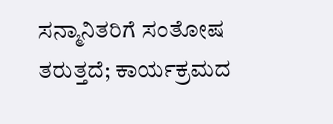ಸನ್ಮಾನಿತರಿಗೆ ಸಂತೋಷ ತರುತ್ತದೆ; ಕಾರ್ಯಕ್ರಮದ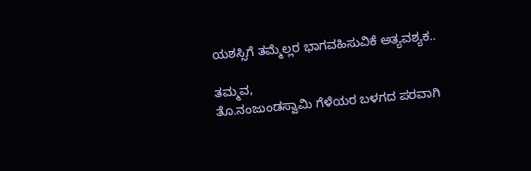ಯಶಸ್ಸಿಗೆ ತಮ್ಮೆಲ್ಲರ ಭಾಗವಹಿಸುವಿಕೆ ಅತ್ಯವಶ್ಯಕ..

ತಮ್ಮವ,
ತೊ.ನಂಜುಂಡಸ್ವಾಮಿ ಗೆಳೆಯರ ಬಳಗದ ಪರವಾಗಿ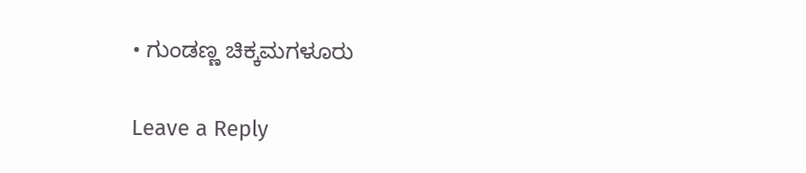• ಗುಂಡಣ್ಣ ಚಿಕ್ಕಮಗಳೂರು

Leave a Reply